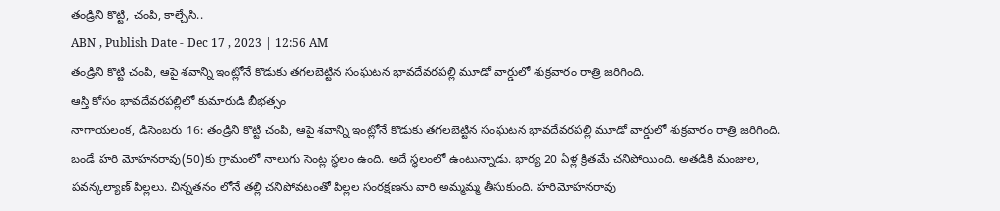తండ్రిని కొట్టి, చంపి, కాల్చేసి..
ABN , Publish Date - Dec 17 , 2023 | 12:56 AM
తండ్రిని కొట్టి చంపి, ఆపై శవాన్ని ఇంట్లోనే కొడుకు తగలబెట్టిన సంఘటన భావదేవరపల్లి మూడో వార్డులో శుక్రవారం రాత్రి జరిగింది.
ఆస్తి కోసం భావదేవరపల్లిలో కుమారుడి బీభత్సం
నాగాయలంక, డిసెంబరు 16: తండ్రిని కొట్టి చంపి, ఆపై శవాన్ని ఇంట్లోనే కొడుకు తగలబెట్టిన సంఘటన భావదేవరపల్లి మూడో వార్డులో శుక్రవారం రాత్రి జరిగింది. బండే హరి మోహనరావు(50)కు గ్రామంలో నాలుగు సెంట్ల స్థలం ఉంది. అదే స్థలంలో ఉంటున్నాడు. భార్య 20 ఏళ్ల క్రితమే చనిపోయింది. అతడికి మంజుల, పవన్కల్యాణ్ పిల్లలు. చిన్నతనం లోనే తల్లి చనిపోవటంతో పిల్లల సంరక్షణను వారి అమ్మమ్మ తీసుకుంది. హరిమోహనరావు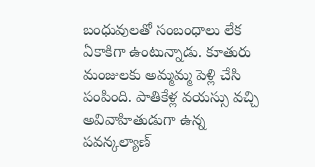బంధువులతో సంబంధాలు లేక ఏకాకిగా ఉంటున్నాడు. కూతురు మంజులకు అమ్మమ్మ పెళ్లి చేసి పంపింది. పాతికేళ్ల వయస్సు వచ్చి అవివాహితుడుగా ఉన్న పవన్కల్యాణ్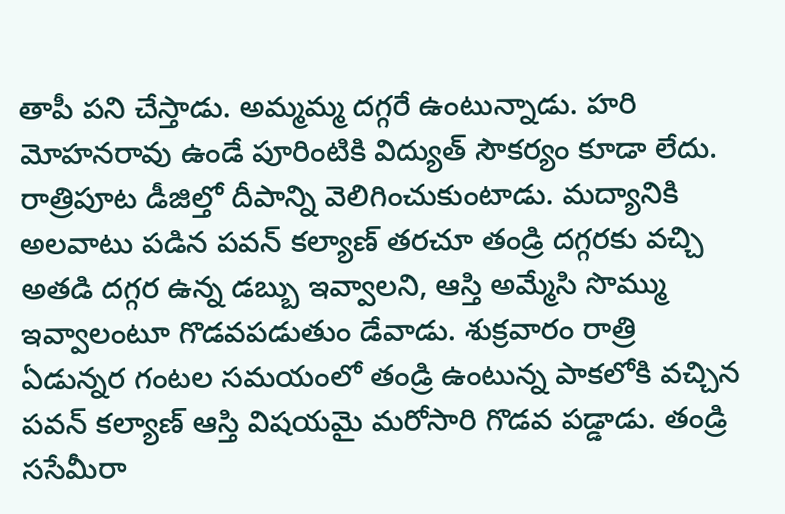తాపీ పని చేస్తాడు. అమ్మమ్మ దగ్గరే ఉంటున్నాడు. హరి మోహనరావు ఉండే పూరింటికి విద్యుత్ సౌకర్యం కూడా లేదు. రాత్రిపూట డీజిల్తో దీపాన్ని వెలిగించుకుంటాడు. మద్యానికి అలవాటు పడిన పవన్ కల్యాణ్ తరచూ తండ్రి దగ్గరకు వచ్చి అతడి దగ్గర ఉన్న డబ్బు ఇవ్వాలని, ఆస్తి అమ్మేసి సొమ్ము ఇవ్వాలంటూ గొడవపడుతుం డేవాడు. శుక్రవారం రాత్రి ఏడున్నర గంటల సమయంలో తండ్రి ఉంటున్న పాకలోకి వచ్చిన పవన్ కల్యాణ్ ఆస్తి విషయమై మరోసారి గొడవ పడ్డాడు. తండ్రి ససేమీరా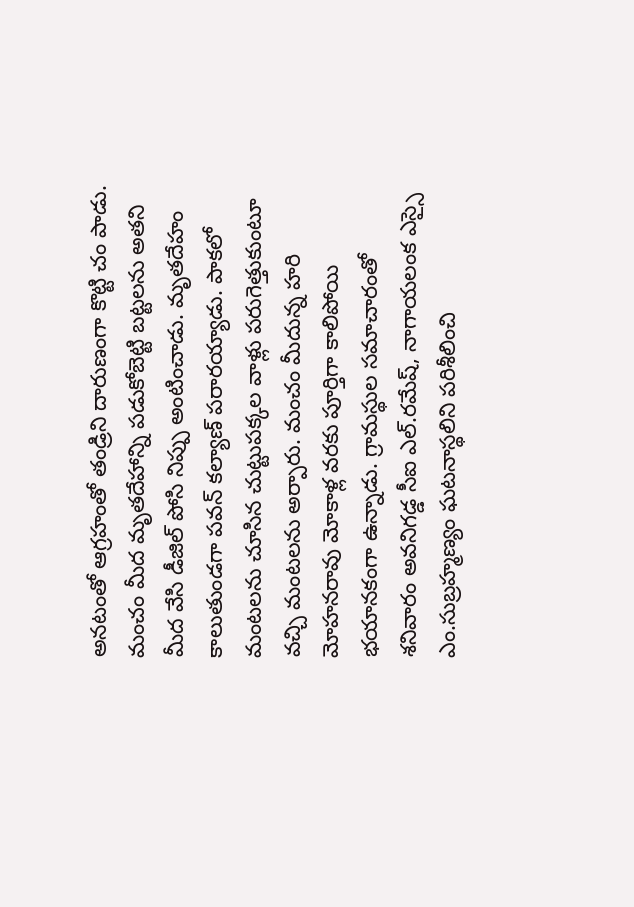అనటంతో ఆగ్రహంతో తండ్రిని దారుణంగా కొట్టి చం పాడు. మంచం మీద మృతదేహాన్ని పడుకోబెట్టి బట్టలను అతని మీద వేసి డీజిల్ పోసి నిప్పు అంటించాడు. మృతదేహం కాలుతుండగా పవన్ కల్యాణ్ పరారయ్యాడు. పాకలో మంటలను చూసిన చుట్టుపక్కల వాళ్లు పరుగెత్తుకుంటూ వచ్చి మంటలను అర్పారు. మంచం మీదున్న హరి మోహనరావు మోకాళ్ల వరకు పూర్తిగా కాలిపోయి భయానకంగా ఉన్నాడు. గ్రామస్థుల సమాచారంతో శనివారం అవనిగడ్డ సీఐ ఎల్.రమేష్, నాగాయలంక ఎస్సై ఎం.సుబ్రహ్మణ్యం ఘటనాస్థలిని పరిశీలించి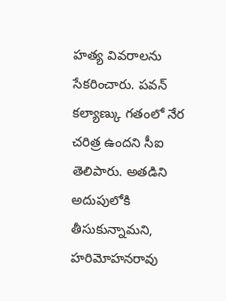హత్య వివరాలను సేకరించారు. పవన్ కల్యాణ్కు గతంలో నేర చరిత్ర ఉందని సీఐ తెలిపారు. అతడిని అదుపులోకి తీసుకున్నామని, హరిమోహనరావు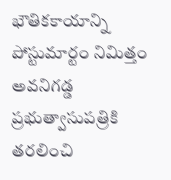భౌతికకాయాన్ని పోస్టుమార్టం నిమిత్తం అవనిగడ్డ ప్రభుత్వాసుపత్రికి తరలించి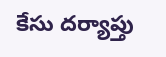కేసు దర్యాప్తు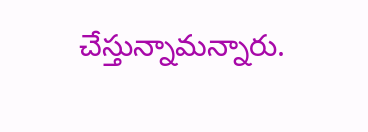చేస్తున్నామన్నారు.